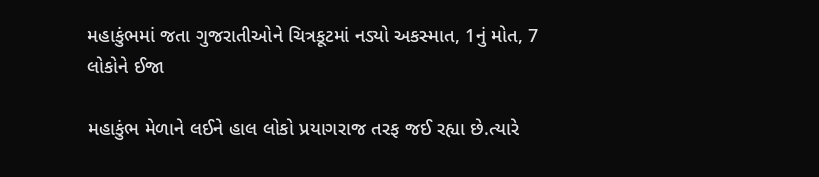મહાકુંભમાં જતા ગુજરાતીઓને ચિત્રકૂટમાં નડ્યો અકસ્માત, 1નું મોત, 7 લોકોને ઈજા

મહાકુંભ મેળાને લઈને હાલ લોકો પ્રયાગરાજ તરફ જઈ રહ્યા છે.ત્યારે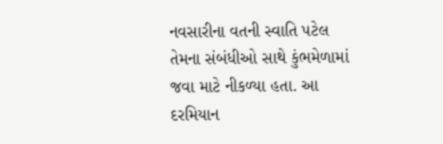નવસારીના વતની સ્વાતિ પટેલ તેમના સંબંધીઓ સાથે કુંભમેળામાં જવા માટે નીકળ્યા હતા. આ દરમિયાન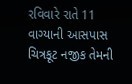રવિવારે રાતે 11 વાગ્યાની આસપાસ ચિત્રકૂટ નજીક તેમની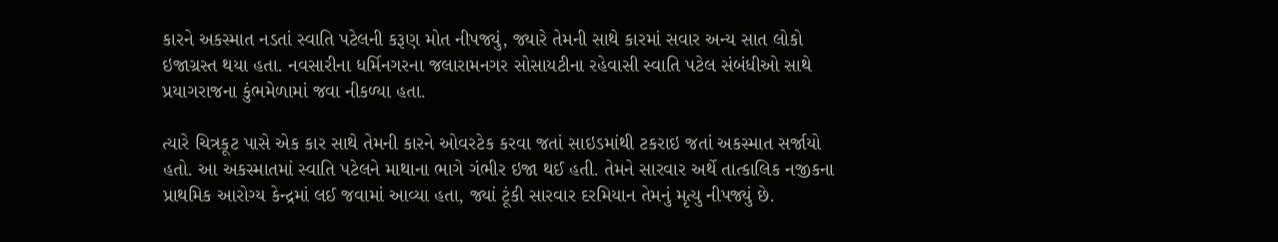કારને અકસ્માત નડતાં સ્વાતિ પટેલની કરૂણ મોત નીપજ્યું, જ્યારે તેમની સાથે કારમાં સવાર અન્ય સાત લોકો ઇજાગ્રસ્ત થયા હતા. નવસારીના ધર્મિનગરના જલારામનગર સોસાયટીના રહેવાસી સ્વાતિ પટેલ સંબંધીઓ સાથે પ્રયાગરાજના કુંભમેળામાં જવા નીકળ્યા હતા.

ત્યારે ચિત્રકૂટ પાસે એક કાર સાથે તેમની કારને ઓવરટેક કરવા જતાં સાઇડમાંથી ટકરાઇ જતાં અકસ્માત સર્જાયો હતો. આ અકસ્માતમાં સ્વાતિ પટેલને માથાના ભાગે ગંભીર ઇજા થઈ હતી. તેમને સારવાર અર્થે તાત્કાલિક નજીકના પ્રાથમિક આરોગ્ય કેન્દ્રમાં લઈ જવામાં આવ્યા હતા, જ્યાં ટૂંકી સારવાર દરમિયાન તેમનું મૃત્યુ નીપજ્યું છે.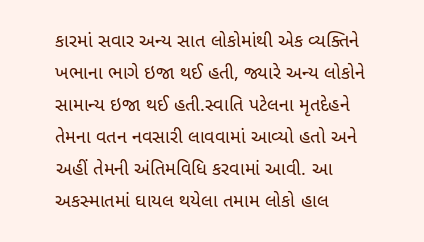કારમાં સવાર અન્ય સાત લોકોમાંથી એક વ્યક્તિને ખભાના ભાગે ઇજા થઈ હતી, જ્યારે અન્ય લોકોને સામાન્ય ઇજા થઈ હતી.સ્વાતિ પટેલના મૃતદેહને તેમના વતન નવસારી લાવવામાં આવ્યો હતો અને અહીં તેમની અંતિમવિધિ કરવામાં આવી. આ અકસ્માતમાં ઘાયલ થયેલા તમામ લોકો હાલ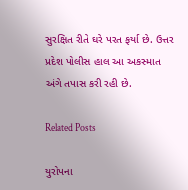સુરક્ષિત રીતે ઘરે પરત ફર્યા છે. ઉત્તર પ્રદેશ પોલીસ હાલ આ અકસ્માત અંગે તપાસ કરી રહી છે.

Related Posts

યુરોપના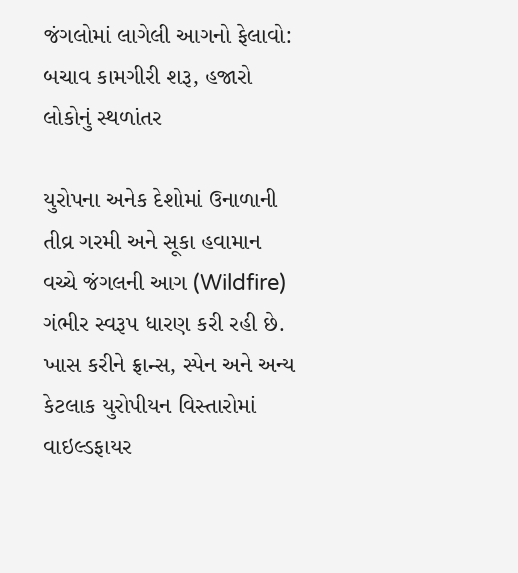જંગલોમાં લાગેલી આગનો ફેલાવો: બચાવ કામગીરી શરૂ, હજારો લોકોનું સ્થળાંતર

યુરોપના અનેક દેશોમાં ઉનાળાની તીવ્ર ગરમી અને સૂકા હવામાન વચ્ચે જંગલની આગ (Wildfire) ગંભીર સ્વરૂપ ધારણ કરી રહી છે. ખાસ કરીને ફ્રાન્સ, સ્પેન અને અન્ય કેટલાક યુરોપીયન વિસ્તારોમાં વાઇલ્ડફાયર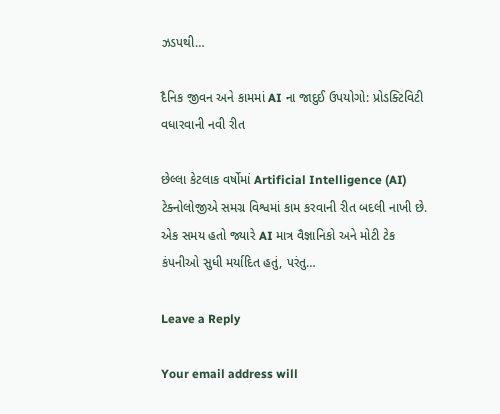ઝડપથી…

દૈનિક જીવન અને કામમાં AI ના જાદુઈ ઉપયોગો: પ્રોડક્ટિવિટી વધારવાની નવી રીત

છેલ્લા કેટલાક વર્ષોમાં Artificial Intelligence (AI) ટેક્નોલોજીએ સમગ્ર વિશ્વમાં કામ કરવાની રીત બદલી નાખી છે. એક સમય હતો જ્યારે AI માત્ર વૈજ્ઞાનિકો અને મોટી ટેક કંપનીઓ સુધી મર્યાદિત હતું, પરંતુ…

Leave a Reply

Your email address will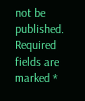not be published. Required fields are marked *